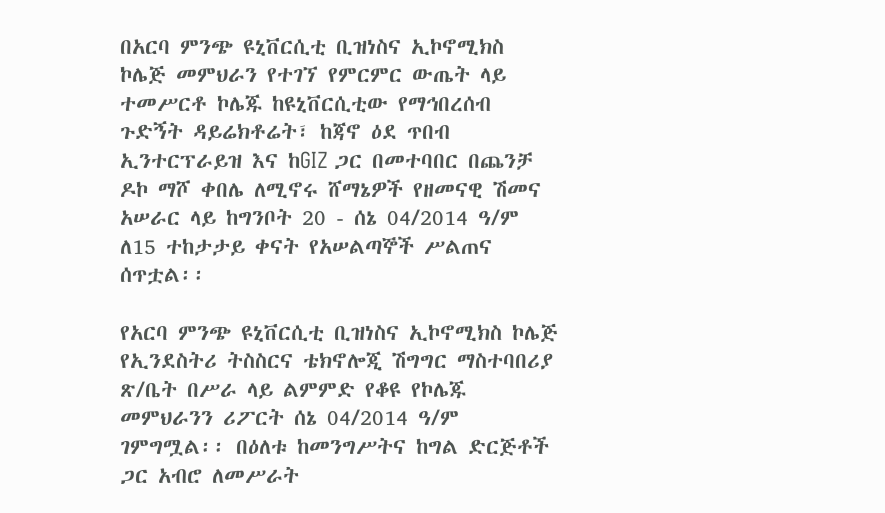በአርባ ምንጭ ዩኒቨርሲቲ ቢዝነስና ኢኮኖሚክስ ኮሌጅ መምህራን የተገኘ የምርምር ውጤት ላይ ተመሥርቶ ኮሌጁ ከዩኒቨርሲቲው የማኅበረሰብ ጉድኝት ዳይሬክቶሬት፣ ከጃኖ ዕደ ጥበብ ኢንተርፕራይዝ እና ከGIZ ጋር በመተባበር በጨንቻ ዶኮ ማሾ ቀበሌ ለሚኖሩ ሸማኔዎች የዘመናዊ ሽመና አሠራር ላይ ከግንቦት 20 - ሰኔ 04/2014 ዓ/ም ለ15 ተከታታይ ቀናት የአሠልጣኞች ሥልጠና ሰጥቷል፡፡

የአርባ ምንጭ ዩኒቨርሲቲ ቢዝነስና ኢኮኖሚክስ ኮሌጅ የኢንደስትሪ ትስስርና ቴክኖሎጂ ሽግግር ማስተባበሪያ ጽ/ቤት በሥራ ላይ ልምምድ የቆዩ የኮሌጁ መምህራንን ሪፖርት ሰኔ 04/2014 ዓ/ም ገምግሟል፡፡ በዕለቱ ከመንግሥትና ከግል ድርጅቶች ጋር አብሮ ለመሥራት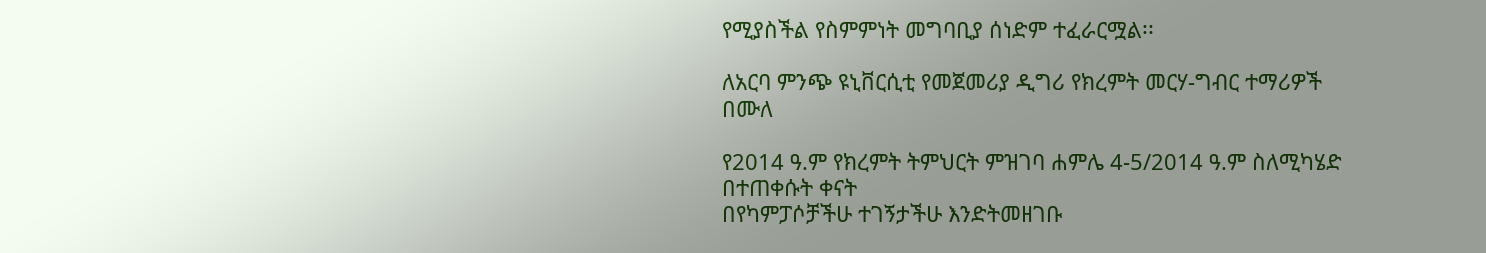የሚያስችል የስምምነት መግባቢያ ሰነድም ተፈራርሟል፡፡

ለአርባ ምንጭ ዩኒቨርሲቲ የመጀመሪያ ዲግሪ የክረምት መርሃ-ግብር ተማሪዎች በሙለ

የ2014 ዓ.ም የክረምት ትምህርት ምዝገባ ሐምሌ 4-5/2014 ዓ.ም ስለሚካሄድ በተጠቀሱት ቀናት
በየካምፓሶቻችሁ ተገኝታችሁ እንድትመዘገቡ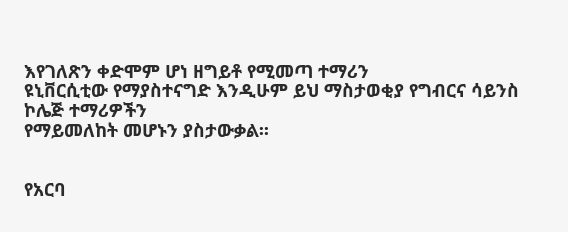እየገለጽን ቀድሞም ሆነ ዘግይቶ የሚመጣ ተማሪን
ዩኒቨርሲቲው የማያስተናግድ እንዲሁም ይህ ማስታወቂያ የግብርና ሳይንስ ኮሌጅ ተማሪዎችን
የማይመለከት መሆኑን ያስታውቃል፡፡


የአርባ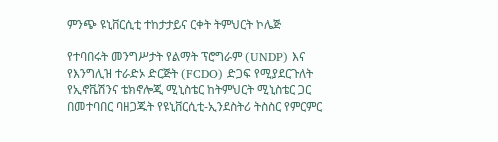ምንጭ ዩኒቨርሲቲ ተከታታይና ርቀት ትምህርት ኮሌጅ

የተባበሩት መንግሥታት የልማት ፕሮግራም (UNDP) እና የእንግሊዝ ተራድኦ ድርጅት (FCDO) ድጋፍ የሚያደርጉለት የኢኖቬሽንና ቴክኖሎጂ ሚኒስቴር ከትምህርት ሚኒስቴር ጋር በመተባበር ባዘጋጁት የዩኒቨርሲቲ-ኢንደስትሪ ትስስር የምርምር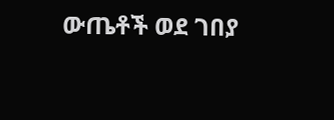ውጤቶች ወደ ገበያ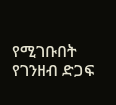የሚገቡበት የገንዘብ ድጋፍ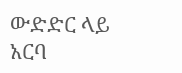ውድድር ላይ አርባ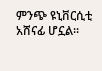ምንጭ ዩኒቨርሲቲ አሸናፊ ሆኗል፡፡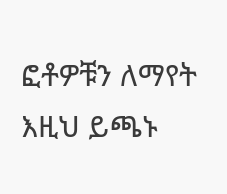ፎቶዎቹን ለማየት እዚህ ይጫኑ